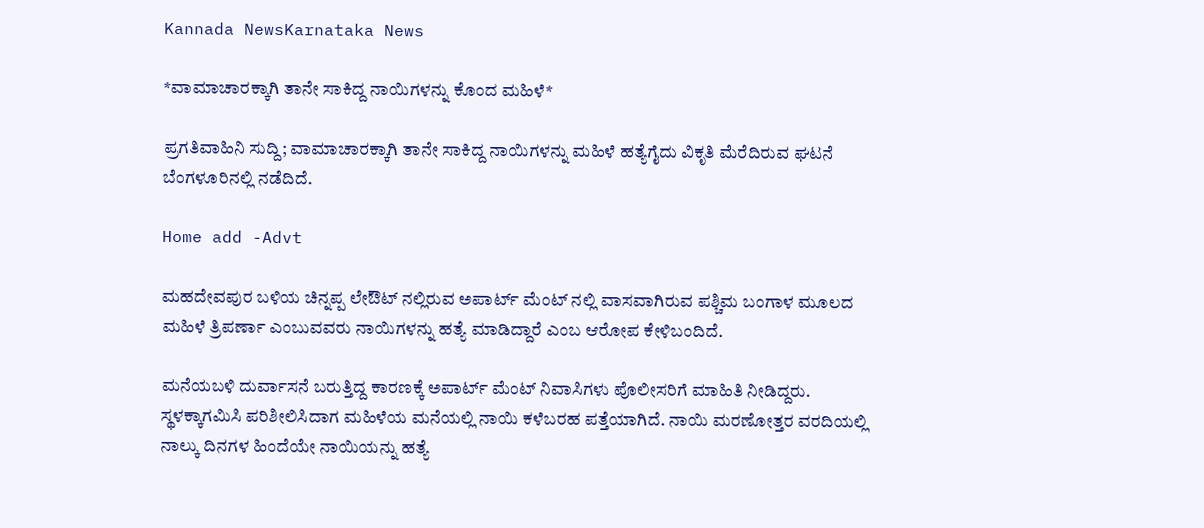Kannada NewsKarnataka News

*ವಾಮಾಚಾರಕ್ಕಾಗಿ ತಾನೇ ಸಾಕಿದ್ದ ನಾಯಿಗಳನ್ನು ಕೊಂದ ಮಹಿಳೆ*

ಪ್ರಗತಿವಾಹಿನಿ ಸುದ್ದಿ; ವಾಮಾಚಾರಕ್ಕಾಗಿ ತಾನೇ ಸಾಕಿದ್ದ ನಾಯಿಗಳನ್ನು ಮಹಿಳೆ ಹತ್ಯೆಗೈದು ವಿಕೃತಿ ಮೆರೆದಿರುವ ಘಟನೆ ಬೆಂಗಳೂರಿನಲ್ಲಿ ನಡೆದಿದೆ.

Home add -Advt

ಮಹದೇವಪುರ ಬಳಿಯ ಚಿನ್ನಪ್ಪ ಲೇಔಟ್ ನಲ್ಲಿರುವ ಅಪಾರ್ಟ್ ಮೆಂಟ್ ನಲ್ಲಿ ವಾಸವಾಗಿರುವ ಪಶ್ಚಿಮ ಬಂಗಾಳ ಮೂಲದ ಮಹಿಳೆ ತ್ರಿಪರ್ಣಾ ಎಂಬುವವರು ನಾಯಿಗಳನ್ನು ಹತ್ಯೆ ಮಾಡಿದ್ದಾರೆ ಎಂಬ ಆರೋಪ ಕೇಳಿಬಂದಿದೆ.

ಮನೆಯಬಳಿ ದುರ್ವಾಸನೆ ಬರುತ್ತಿದ್ದ ಕಾರಣಕ್ಕೆ ಅಪಾರ್ಟ್ ಮೆಂಟ್ ನಿವಾಸಿಗಳು ಪೊಲೀಸರಿಗೆ ಮಾಹಿತಿ ನೀಡಿದ್ದರು. ಸ್ಥಳಕ್ಕಾಗಮಿಸಿ ಪರಿಶೀಲಿಸಿದಾಗ ಮಹಿಳೆಯ ಮನೆಯಲ್ಲಿ ನಾಯಿ ಕಳೆಬರಹ ಪತ್ತೆಯಾಗಿದೆ. ನಾಯಿ ಮರಣೋತ್ತರ ವರದಿಯಲ್ಲಿ ನಾಲ್ಕು ದಿನಗಳ ಹಿಂದೆಯೇ ನಾಯಿಯನ್ನು ಹತ್ಯೆ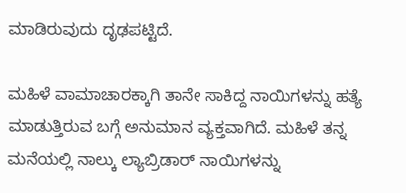ಮಾಡಿರುವುದು ದೃಢಪಟ್ಟಿದೆ.

ಮಹಿಳೆ ವಾಮಾಚಾರಕ್ಕಾಗಿ ತಾನೇ ಸಾಕಿದ್ದ ನಾಯಿಗಳನ್ನು ಹತ್ಯೆ ಮಾಡುತ್ತಿರುವ ಬಗ್ಗೆ ಅನುಮಾನ ವ್ಯಕ್ತವಾಗಿದೆ. ಮಹಿಳೆ ತನ್ನ ಮನೆಯಲ್ಲಿ ನಾಲ್ಕು ಲ್ಯಾಬ್ರಿಡಾರ್ ನಾಯಿಗಳನ್ನು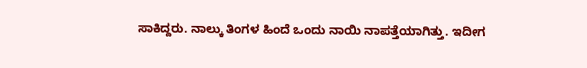ಸಾಕಿದ್ದರು. ನಾಲ್ಕು ತಿಂಗಳ ಹಿಂದೆ ಒಂದು ನಾಯಿ ನಾಪತ್ತೆಯಾಗಿತ್ತು. ಇದೀಗ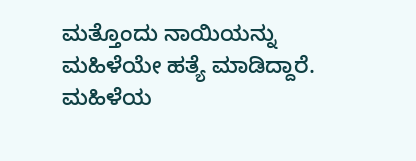ಮತ್ತೊಂದು ನಾಯಿಯನ್ನು ಮಹಿಳೆಯೇ ಹತ್ಯೆ ಮಾಡಿದ್ದಾರೆ. ಮಹಿಳೆಯ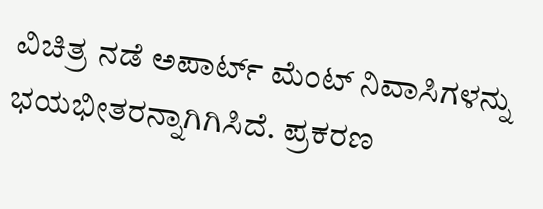ವಿಚಿತ್ರ ನಡೆ ಅಪಾರ್ಟ್ ಮೆಂಟ್ ನಿವಾಸಿಗಳನ್ನು ಭಯಭೀತರನ್ನಾಗಿಗಿಸಿದೆ. ಪ್ರಕರಣ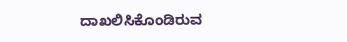ದಾಖಲಿಸಿಕೊಂಡಿರುವ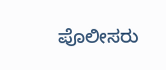ಪೊಲೀಸರು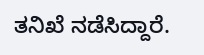ತನಿಖೆ ನಡೆಸಿದ್ದಾರೆ.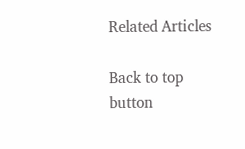Related Articles

Back to top button